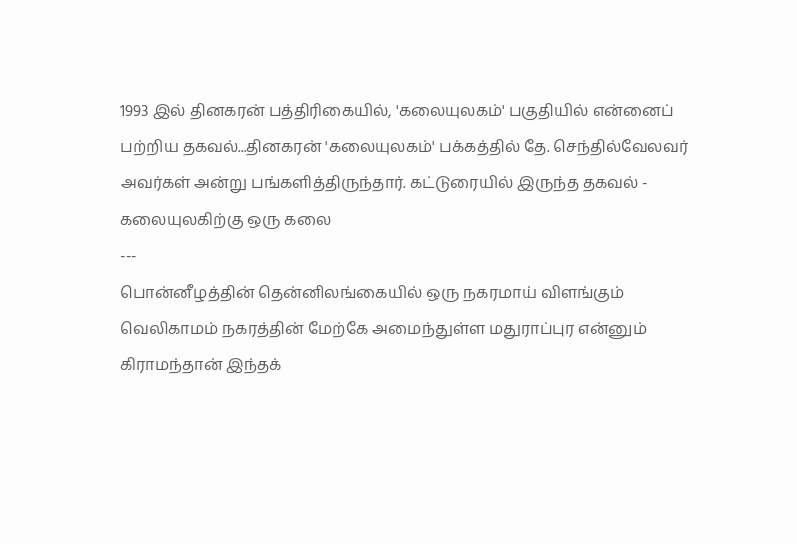1993 இல் தினகரன் பத்திரிகையில், 'கலையுலகம்' பகுதியில் என்னைப் பற்றிய தகவல்...தினகரன் 'கலையுலகம்' பக்கத்தில் தே. செந்தில்வேலவர் அவர்கள் அன்று பங்களித்திருந்தார். கட்டுரையில் இருந்த தகவல் -
கலையுலகிற்கு ஒரு கலை
---
பொன்னீழத்தின் தென்னிலங்கையில் ஒரு நகரமாய் விளங்கும் வெலிகாமம் நகரத்தின் மேற்கே அமைந்துள்ள மதுராப்புர என்னும் கிராமந்தான் இந்தக்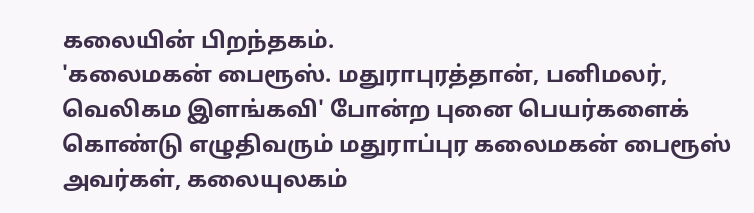கலையின் பிறந்தகம்.
'கலைமகன் பைரூஸ். மதுராபுரத்தான், பனிமலர், வெலிகம இளங்கவி' போன்ற புனை பெயர்களைக் கொண்டு எழுதிவரும் மதுராப்புர கலைமகன் பைரூஸ் அவர்கள், கலையுலகம்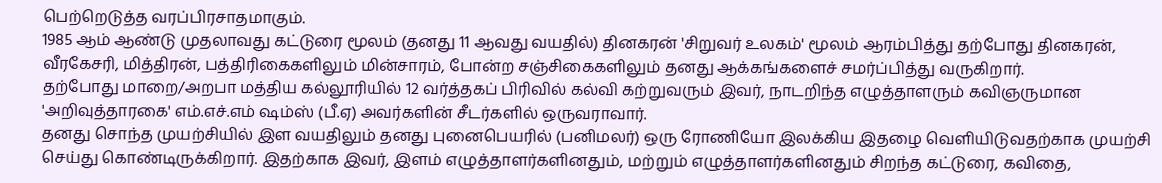பெற்றெடுத்த வரப்பிரசாதமாகும்.
1985 ஆம் ஆண்டு முதலாவது கட்டுரை மூலம் (தனது 11 ஆவது வயதில்) தினகரன் 'சிறுவர் உலகம்' மூலம் ஆரம்பித்து தற்போது தினகரன், வீரகேசரி, மித்திரன், பத்திரிகைகளிலும் மின்சாரம், போன்ற சஞ்சிகைகளிலும் தனது ஆக்கங்களைச் சமர்ப்பித்து வருகிறார்.
தற்போது மாறை/அறபா மத்திய கல்லூரியில் 12 வர்த்தகப் பிரிவில் கல்வி கற்றுவரும் இவர், நாடறிந்த எழுத்தாளரும் கவிஞருமான 'அறிவுத்தாரகை' எம்.எச்.எம் ஷம்ஸ் (பீ.ஏ) அவர்களின் சீடர்களில் ஒருவராவார்.
தனது சொந்த முயற்சியில் இள வயதிலும் தனது புனைபெயரில் (பனிமலர்) ஒரு ரோணியோ இலக்கிய இதழை வௌியிடுவதற்காக முயற்சி செய்து கொண்டிருக்கிறார். இதற்காக இவர், இளம் எழுத்தாளர்களினதும், மற்றும் எழுத்தாளர்களினதும் சிறந்த கட்டுரை, கவிதை,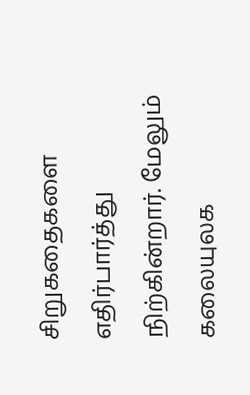சிறுகதைகளை எதிர்பார்த்து நிற்கின்றார். மேலும் கலையுலக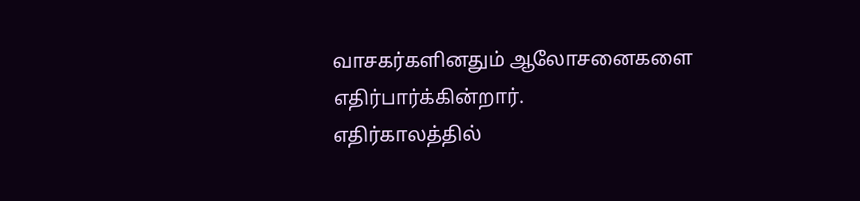வாசகர்களினதும் ஆலோசனைகளை எதிர்பார்க்கின்றார்.
எதிர்காலத்தில்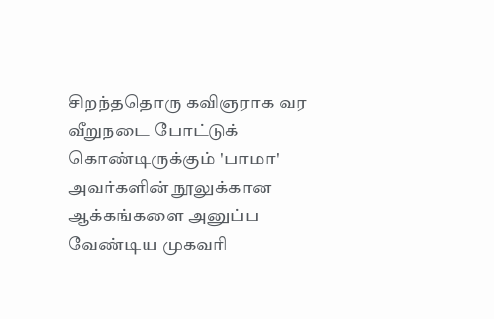சிறந்ததொரு கவிஞராக வர வீறுநடை போட்டுக் கொண்டிருக்கும் 'பாமா' அவர்களின் நூலுக்கான ஆக்கங்களை அனுப்ப வேண்டிய முகவரி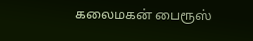கலைமகன் பைரூஸ்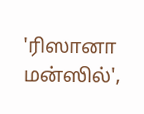'ரிஸானா மன்ஸில்',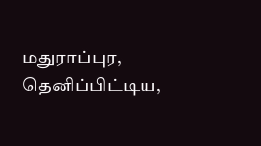மதுராப்புர, தெனிப்பிட்டிய,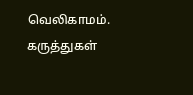வெலிகாமம்.
கருத்துகள்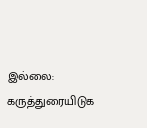இல்லை:
கருத்துரையிடுக